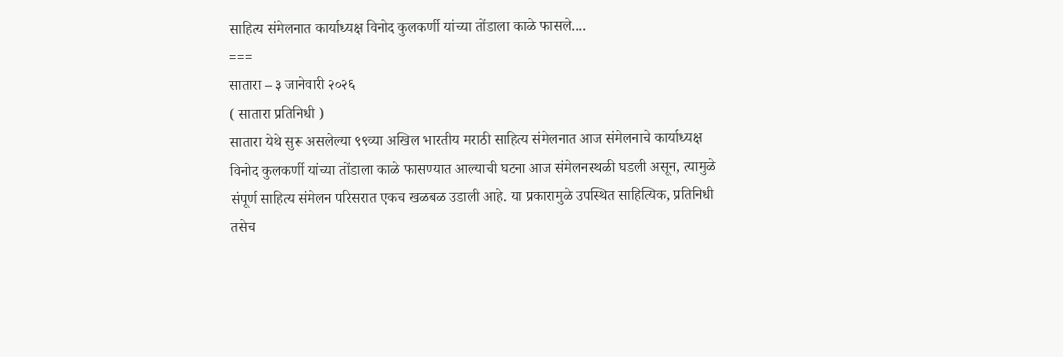साहित्य संमेलनात कार्याध्यक्ष विनोद कुलकर्णी यांच्या तोंडाला काळे फासले....
===
सातारा – ३ जानेवारी २०२६
( सातारा प्रतिनिधी )
सातारा येथे सुरू असलेल्या ९९व्या अखिल भारतीय मराठी साहित्य संमेलनात आज संमेलनाचे कार्याध्यक्ष विनोद कुलकर्णी यांच्या तोंडाला काळे फासण्यात आल्याची घटना आज संमेलनस्थळी घडली असून, त्यामुळे संपूर्ण साहित्य संमेलन परिसरात एकच खळबळ उडाली आहे. या प्रकारामुळे उपस्थित साहित्यिक, प्रतिनिधी तसेच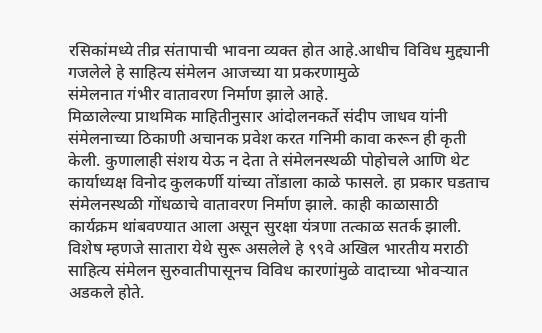रसिकांमध्ये तीव्र संतापाची भावना व्यक्त होत आहे.आधीच विविध मुद्द्यानी गजलेले हे साहित्य संमेलन आजच्या या प्रकरणामुळे
संमेलनात गंभीर वातावरण निर्माण झाले आहे.
मिळालेल्या प्राथमिक माहितीनुसार आंदोलनकर्ते संदीप जाधव यांनी संमेलनाच्या ठिकाणी अचानक प्रवेश करत गनिमी कावा करून ही कृती केली. कुणालाही संशय येऊ न देता ते संमेलनस्थळी पोहोचले आणि थेट कार्याध्यक्ष विनोद कुलकर्णी यांच्या तोंडाला काळे फासले. हा प्रकार घडताच संमेलनस्थळी गोंधळाचे वातावरण निर्माण झाले. काही काळासाठी कार्यक्रम थांबवण्यात आला असून सुरक्षा यंत्रणा तत्काळ सतर्क झाली.
विशेष म्हणजे सातारा येथे सुरू असलेले हे ९९वे अखिल भारतीय मराठी साहित्य संमेलन सुरुवातीपासूनच विविध कारणांमुळे वादाच्या भोवऱ्यात अडकले होते.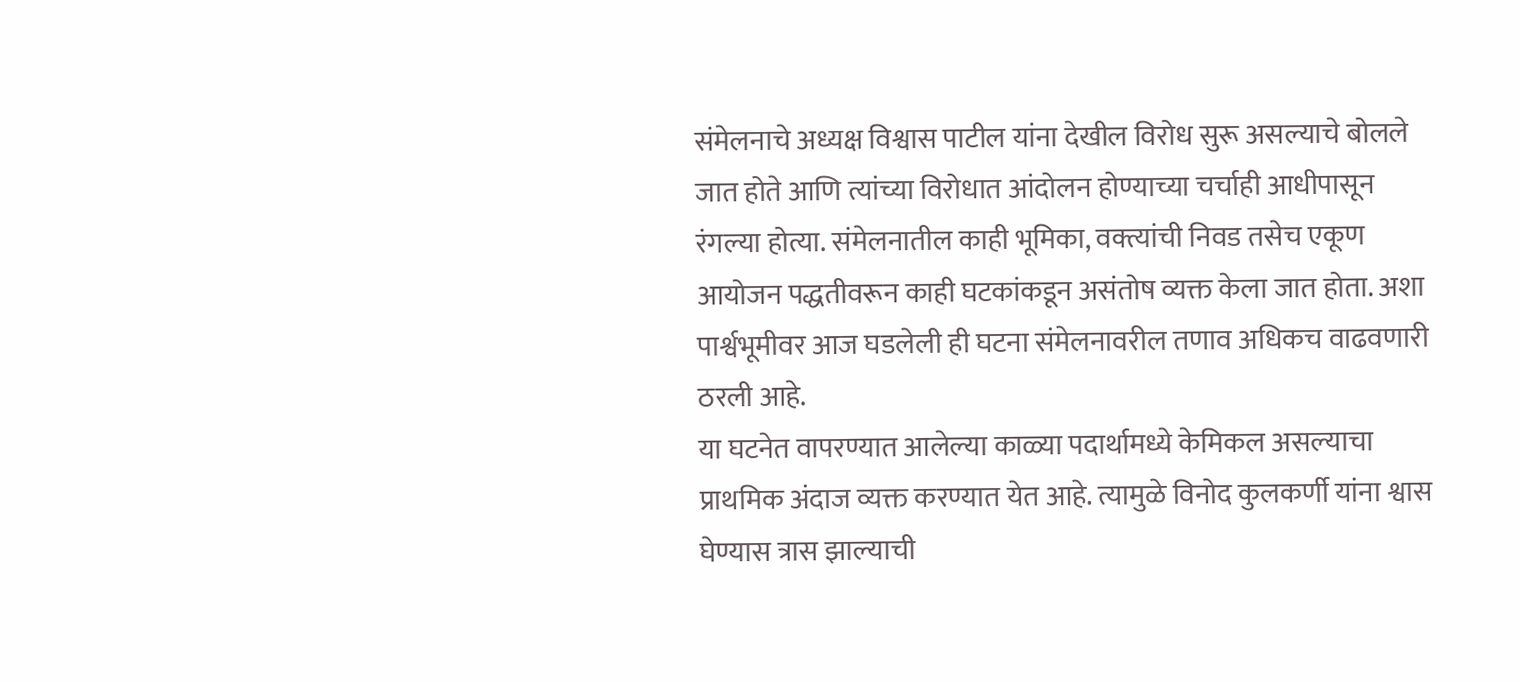संमेलनाचे अध्यक्ष विश्वास पाटील यांना देखील विरोध सुरू असल्याचे बोलले जात होते आणि त्यांच्या विरोधात आंदोलन होण्याच्या चर्चाही आधीपासून रंगल्या होत्या. संमेलनातील काही भूमिका, वक्त्यांची निवड तसेच एकूण आयोजन पद्धतीवरून काही घटकांकडून असंतोष व्यक्त केला जात होता. अशा पार्श्वभूमीवर आज घडलेली ही घटना संमेलनावरील तणाव अधिकच वाढवणारी ठरली आहे.
या घटनेत वापरण्यात आलेल्या काळ्या पदार्थामध्ये केमिकल असल्याचा प्राथमिक अंदाज व्यक्त करण्यात येत आहे. त्यामुळे विनोद कुलकर्णी यांना श्वास घेण्यास त्रास झाल्याची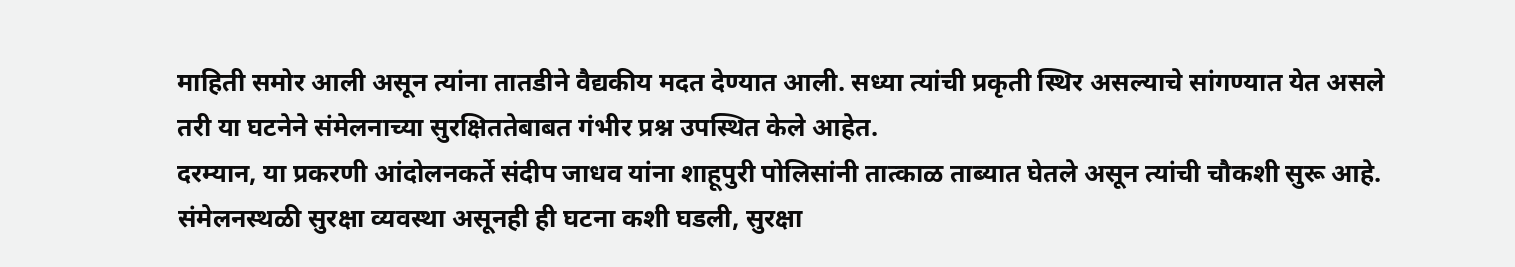माहिती समोर आली असून त्यांना तातडीने वैद्यकीय मदत देण्यात आली. सध्या त्यांची प्रकृती स्थिर असल्याचे सांगण्यात येत असले तरी या घटनेने संमेलनाच्या सुरक्षिततेबाबत गंभीर प्रश्न उपस्थित केले आहेत.
दरम्यान, या प्रकरणी आंदोलनकर्ते संदीप जाधव यांना शाहूपुरी पोलिसांनी तात्काळ ताब्यात घेतले असून त्यांची चौकशी सुरू आहे. संमेलनस्थळी सुरक्षा व्यवस्था असूनही ही घटना कशी घडली, सुरक्षा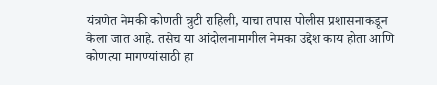यंत्रणेत नेमकी कोणती त्रुटी राहिली, याचा तपास पोलीस प्रशासनाकडून केला जात आहे. तसेच या आंदोलनामागील नेमका उद्देश काय होता आणि कोणत्या मागण्यांसाठी हा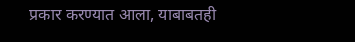प्रकार करण्यात आला, याबाबतही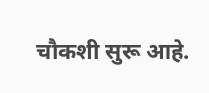चौकशी सुरू आहे.